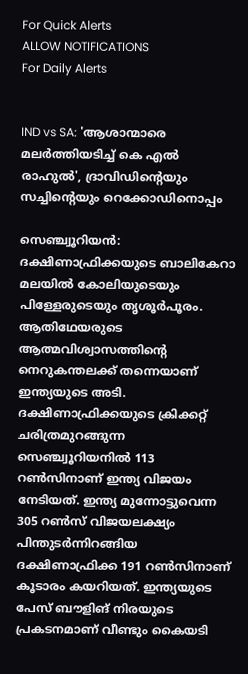For Quick Alerts
ALLOW NOTIFICATIONS
For Daily Alerts


IND vs SA: 'ആശാന്മാരെ മലര്‍ത്തിയടിച്ച് കെ എല്‍ രാഹുല്‍', ദ്രാവിഡിന്റെയും സച്ചിന്റെയും റെക്കോഡിനൊപ്പം

സെഞ്ച്വൂറിയന്‍: ദക്ഷിണാഫ്രിക്കയുടെ ബാലികേറാ മലയില്‍ കോലിയുടെയും പിള്ളേരുടെയും തൃശൂര്‍പൂരം. ആതിഥേയരുടെ ആത്മവിശ്വാസത്തിന്റെ നെറുകന്തലക്ക് തന്നെയാണ് ഇന്ത്യയുടെ അടി. ദക്ഷിണാഫ്രിക്കയുടെ ക്രിക്കറ്റ് ചരിത്രമുറങ്ങുന്ന സെഞ്ച്വൂറിയനില്‍ 113 റണ്‍സിനാണ് ഇന്ത്യ വിജയം നേടിയത്. ഇന്ത്യ മുന്നോട്ടുവെന്ന 305 റണ്‍സ് വിജയലക്ഷ്യം പിന്തുടര്‍ന്നിറങ്ങിയ ദക്ഷിണാഫ്രിക്ക 191 റണ്‍സിനാണ് കൂടാരം കയറിയത്. ഇന്ത്യയുടെ പേസ് ബൗളിങ് നിരയുടെ പ്രകടനമാണ് വീണ്ടും കൈയടി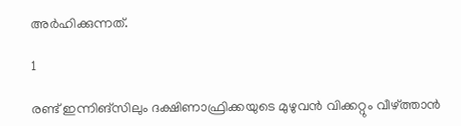അര്‍ഹിക്കുന്നത്.

1

രണ്ട് ഇന്നിങ്‌സിലും ദക്ഷിണാഫ്രിക്കയുടെ മുഴുവന്‍ വിക്കറ്റും വീഴ്ത്താന്‍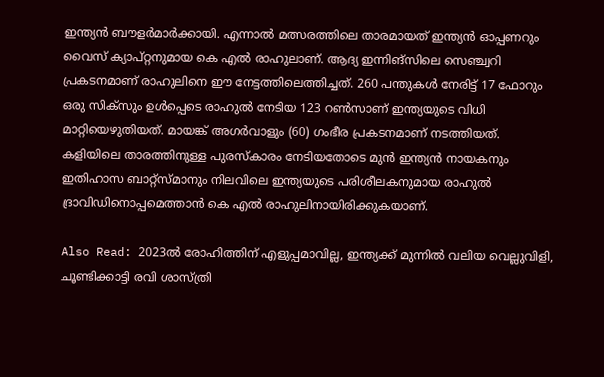ഇന്ത്യന്‍ ബൗളര്‍മാര്‍ക്കായി. എന്നാല്‍ മത്സരത്തിലെ താരമായത് ഇന്ത്യന്‍ ഓപ്പണറും വൈസ് ക്യാപ്റ്റനുമായ കെ എല്‍ രാഹുലാണ്. ആദ്യ ഇന്നിങ്‌സിലെ സെഞ്ച്വറി പ്രകടനമാണ് രാഹുലിനെ ഈ നേട്ടത്തിലെത്തിച്ചത്. 260 പന്തുകള്‍ നേരിട്ട് 17 ഫോറും ഒരു സിക്‌സും ഉള്‍പ്പെടെ രാഹുല്‍ നേടിയ 123 റണ്‍സാണ് ഇന്ത്യയുടെ വിധി മാറ്റിയെഴുതിയത്. മായങ്ക് അഗര്‍വാളും (60) ഗംഭീര പ്രകടനമാണ് നടത്തിയത്. കളിയിലെ താരത്തിനുള്ള പുരസ്‌കാരം നേടിയതോടെ മുന്‍ ഇന്ത്യന്‍ നായകനും ഇതിഹാസ ബാറ്റ്‌സ്മാനും നിലവിലെ ഇന്ത്യയുടെ പരിശീലകനുമായ രാഹുല്‍ ദ്രാവിഡിനൊപ്പമെത്താന്‍ കെ എല്‍ രാഹുലിനായിരിക്കുകയാണ്.

Also Read: 2023ല്‍ രോഹിത്തിന് എളുപ്പമാവില്ല, ഇന്ത്യക്ക് മുന്നില്‍ വലിയ വെല്ലുവിളി, ചൂണ്ടിക്കാട്ടി രവി ശാസ്ത്രി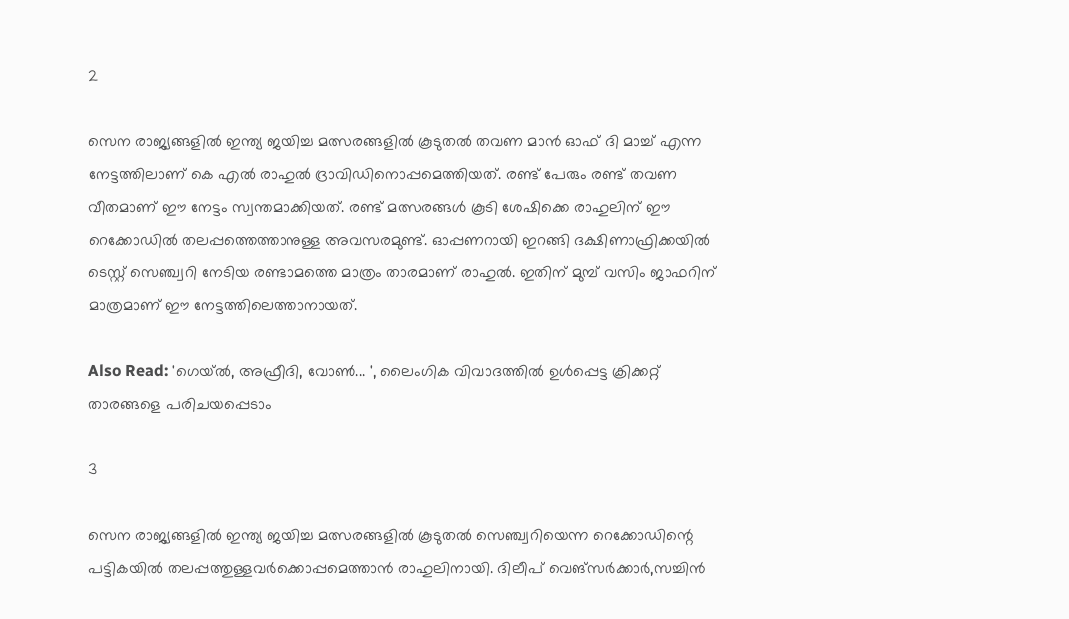2

സെന രാജ്യങ്ങളില്‍ ഇന്ത്യ ജയിച്ച മത്സരങ്ങളില്‍ കൂടുതല്‍ തവണ മാന്‍ ഓഫ് ദി മാച്ച് എന്ന നേട്ടത്തിലാണ് കെ എല്‍ രാഹുല്‍ ദ്രാവിഡിനൊപ്പമെത്തിയത്. രണ്ട് പേരും രണ്ട് തവണ വീതമാണ് ഈ നേട്ടം സ്വന്തമാക്കിയത്. രണ്ട് മത്സരങ്ങള്‍ കൂടി ശേഷിക്കെ രാഹുലിന് ഈ റെക്കോഡില്‍ തലപ്പത്തെത്താനുള്ള അവസരമുണ്ട്. ഓപ്പണറായി ഇറങ്ങി ദക്ഷിണാഫ്രിക്കയില്‍ ടെസ്റ്റ് സെഞ്ച്വറി നേടിയ രണ്ടാമത്തെ മാത്രം താരമാണ് രാഹുല്‍. ഇതിന് മുമ്പ് വസിം ജാഫറിന് മാത്രമാണ് ഈ നേട്ടത്തിലെത്താനായത്.

Also Read: 'ഗെയ്ല്‍, അഫ്രീദി, വോണ്‍... ', ലൈംഗിക വിവാദത്തില്‍ ഉള്‍പ്പെട്ട ക്രിക്കറ്റ് താരങ്ങളെ പരിചയപ്പെടാം

3

സെന രാജ്യങ്ങളില്‍ ഇന്ത്യ ജയിച്ച മത്സരങ്ങളില്‍ കൂടുതല്‍ സെഞ്ച്വറിയെന്ന റെക്കോഡിന്റെ പട്ടികയില്‍ തലപ്പത്തുള്ളവര്‍ക്കൊപ്പമെത്താന്‍ രാഹുലിനായി. ദിലീപ് വെങ്‌സര്‍ക്കാര്‍,സച്ചിന്‍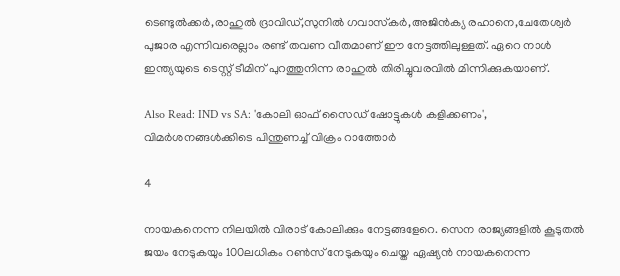ടെണ്ടുല്‍ക്കര്‍,രാഹുല്‍ ദ്രാവിഡ്,സുനില്‍ ഗവാസ്‌കര്‍,അജിന്‍ക്യ രഹാനെ,ചേതേശ്വര്‍ പുജാര എന്നിവരെല്ലാം രണ്ട് തവണ വീതമാണ് ഈ നേട്ടത്തിലുള്ളത്. ഏറെ നാള്‍ ഇന്ത്യയുടെ ടെസ്റ്റ് ടീമിന് പുറത്തുനിന്ന രാഹുല്‍ തിരിച്ചുവരവില്‍ മിന്നിക്കുകയാണ്.

Also Read: IND vs SA: 'കോലി ഓഫ് സൈഡ് ഷോട്ടുകള്‍ കളിക്കണം', വിമര്‍ശനങ്ങള്‍ക്കിടെ പിന്തുണച്ച് വിക്രം റാത്തോര്‍

4

നായകനെന്ന നിലയില്‍ വിരാട് കോലിക്കും നേട്ടങ്ങളേറെ. സെന രാജ്യങ്ങളില്‍ കൂടുതല്‍ ജയം നേടുകയും 100ലധികം റണ്‍സ് നേടുകയും ചെയ്ത ഏഷ്യന്‍ നായകനെന്ന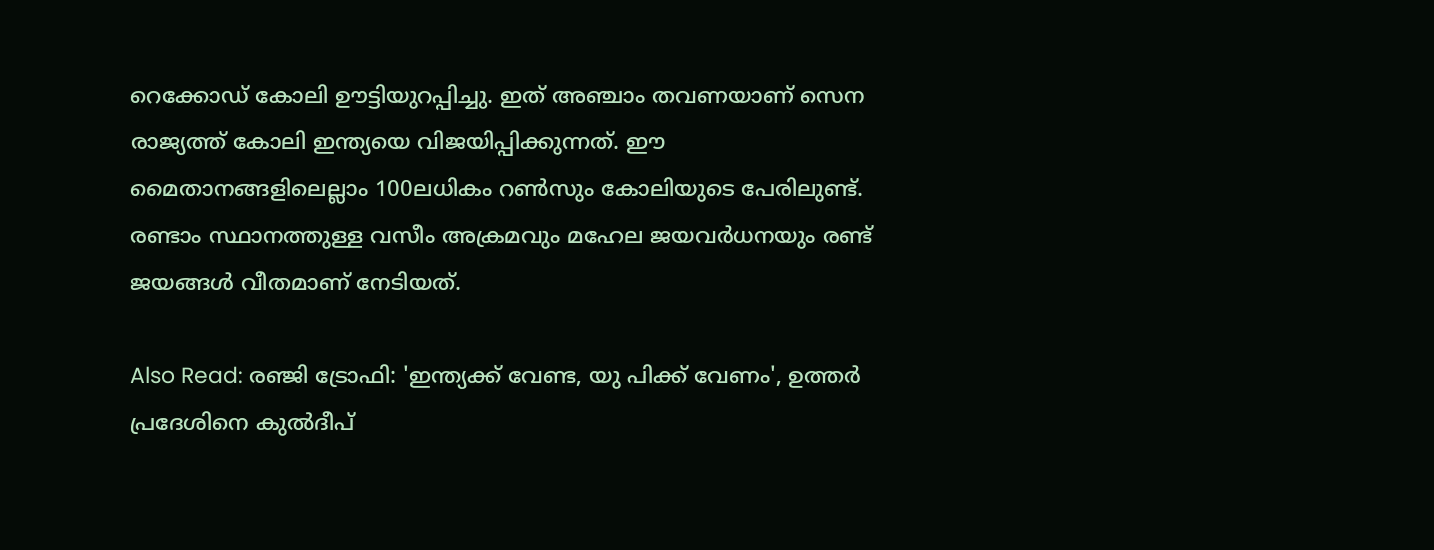റെക്കോഡ് കോലി ഊട്ടിയുറപ്പിച്ചു. ഇത് അഞ്ചാം തവണയാണ് സെന രാജ്യത്ത് കോലി ഇന്ത്യയെ വിജയിപ്പിക്കുന്നത്. ഈ മൈതാനങ്ങളിലെല്ലാം 100ലധികം റണ്‍സും കോലിയുടെ പേരിലുണ്ട്. രണ്ടാം സ്ഥാനത്തുള്ള വസീം അക്രമവും മഹേല ജയവര്‍ധനയും രണ്ട് ജയങ്ങള്‍ വീതമാണ് നേടിയത്.

Also Read: രഞ്ജി ട്രോഫി: 'ഇന്ത്യക്ക് വേണ്ട, യു പിക്ക് വേണം', ഉത്തര്‍ പ്രദേശിനെ കുല്‍ദീപ്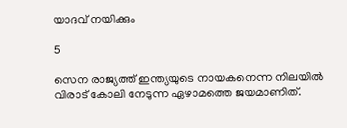യാദവ് നയിക്കും

5

സെന രാജ്യത്ത് ഇന്ത്യയുടെ നായകനെന്ന നിലയില്‍ വിരാട് കോലി നേടുന്ന ഏഴാമത്തെ ജയമാണിത്.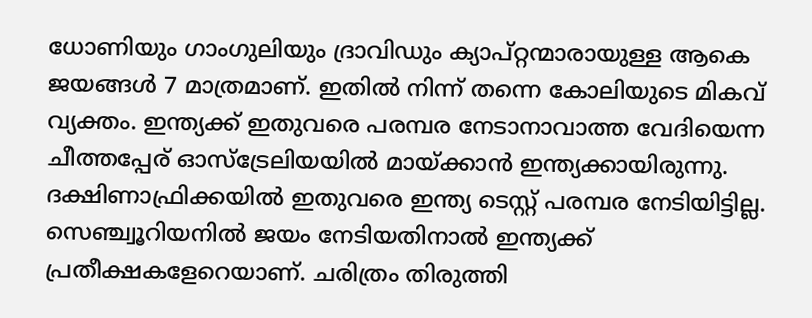ധോണിയും ഗാംഗുലിയും ദ്രാവിഡും ക്യാപ്റ്റന്മാരായുള്ള ആകെ ജയങ്ങള്‍ 7 മാത്രമാണ്. ഇതില്‍ നിന്ന് തന്നെ കോലിയുടെ മികവ് വ്യക്തം. ഇന്ത്യക്ക് ഇതുവരെ പരമ്പര നേടാനാവാത്ത വേദിയെന്ന ചീത്തപ്പേര് ഓസ്‌ട്രേലിയയില്‍ മായ്ക്കാന്‍ ഇന്ത്യക്കായിരുന്നു. ദക്ഷിണാഫ്രിക്കയില്‍ ഇതുവരെ ഇന്ത്യ ടെസ്റ്റ് പരമ്പര നേടിയിട്ടില്ല. സെഞ്ച്വൂറിയനില്‍ ജയം നേടിയതിനാല്‍ ഇന്ത്യക്ക് പ്രതീക്ഷകളേറെയാണ്. ചരിത്രം തിരുത്തി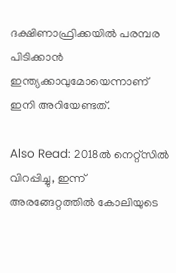ദക്ഷിണാഫ്രിക്കയില്‍ പരമ്പര പിടിക്കാന്‍ ഇന്ത്യക്കാവുമോയെന്നാണ് ഇനി അറിയേണ്ടത്.

Also Read: 2018ല്‍ നെറ്റ്‌സില്‍ വിറപ്പിച്ചു, ഇന്ന് അരങ്ങേറ്റത്തില്‍ കോലിയുടെ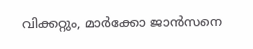വിക്കറ്റും, മാര്‍ക്കോ ജാന്‍സനെ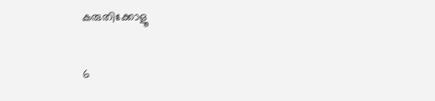കരുതിക്കോളൂ

6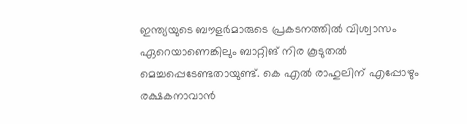ഇന്ത്യയുടെ ബൗളര്‍മാരുടെ പ്രകടനത്തില്‍ വിശ്വാസം ഏറെയാണെങ്കിലും ബാറ്റിങ് നിര കൂടുതല്‍ മെച്ചപ്പെടേണ്ടതായുണ്ട്. കെ എല്‍ രാഹുലിന് എപ്പോഴും രക്ഷകനാവാന്‍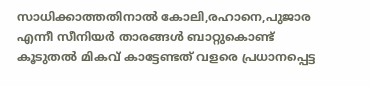സാധിക്കാത്തതിനാല്‍ കോലി,രഹാനെ,പുജാര എന്നീ സീനിയര്‍ താരങ്ങള്‍ ബാറ്റുകൊണ്ട് കൂടുതല്‍ മികവ് കാട്ടേണ്ടത് വളരെ പ്രധാനപ്പെട്ട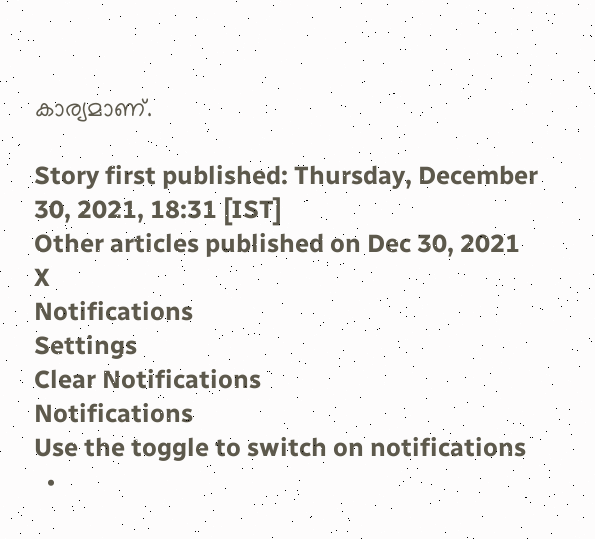കാര്യമാണ്.

Story first published: Thursday, December 30, 2021, 18:31 [IST]
Other articles published on Dec 30, 2021
X
Notifications
Settings
Clear Notifications
Notifications
Use the toggle to switch on notifications
  •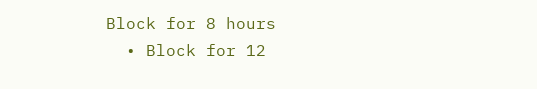Block for 8 hours
  • Block for 12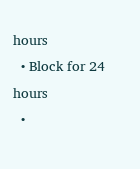hours
  • Block for 24 hours
  •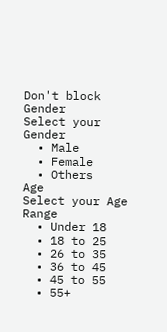Don't block
Gender
Select your Gender
  • Male
  • Female
  • Others
Age
Select your Age Range
  • Under 18
  • 18 to 25
  • 26 to 35
  • 36 to 45
  • 45 to 55
  • 55+